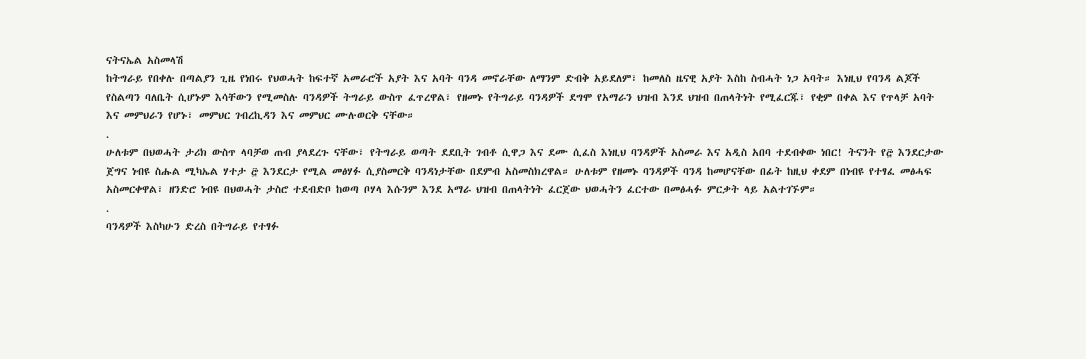ናትናኤል አስመላሽ
ከትግራይ የበቀሉ በጣልያን ጊዜ የነበሩ የህወሓት ከፍተኛ አመራሮች አያት እና አባት ባንዳ መኖራቸው ለማንም ድብቅ አይደለም፣ ከመለስ ዜናዊ አያት እስከ ስብሓት ነጋ አባት። እነዚህ የባንዳ ልጆች የስልጣን ባለቤት ሲሆኑም እሳቸውን የሚመስሉ ባንዳዎች ትግራይ ውስጥ ፈጥረዋል፣ የዘመኑ የትግራይ ባንዳዎች ደግሞ የአማራን ህዝብ እንደ ህዝብ በጠላትነት የሚፈርጁ፣ የቂም በቀል እና የጥላቻ አባት እና መምህራን የሆኑ፣ መምህር ገብረኪዳን እና መምህር ሙሉወርቅ ናቸው።
.
ሁለቱም በህወሓት ታሪክ ውስጥ ላባቻወ ጠብ ያላደረጉ ናቸው፣ የትግራይ ወጣት ደደቢት ገብቶ ሲዋጋ እና ደሙ ሲፈስ እነዚህ ባንዳዎች አስመራ እና አዲስ አበባ ተደብቀው ነበር! ትናንት የ፸ እንደርታው ጀግና ነብዩ ስሑል ሚካኤል ሃተታ ፸ እንደርታ የሚል መፅሃፉ ሲያስመርቅ ባንዳነታቸው በደምብ አስመስክረዋል። ሁለቱም የዘመኑ ባንዳዎች ባንዳ ከመሆናቸው በፊት ከዚህ ቀደም በነብዩ የተፃፈ መፅሓፍ አስመርቀዋል፣ ዘንድሮ ነብዩ በህወሓት ታስሮ ተደብድቦ ከወጣ ቦሃላ እሱንም እንደ አማራ ህዝብ በጠላትነት ፈርጀው ህወሓትን ፈርተው በመፅሓፉ ምርቃት ላይ አልተገኙም።
.
ባንዳዎች እስካሁን ድረስ በትግራይ የተፃፉ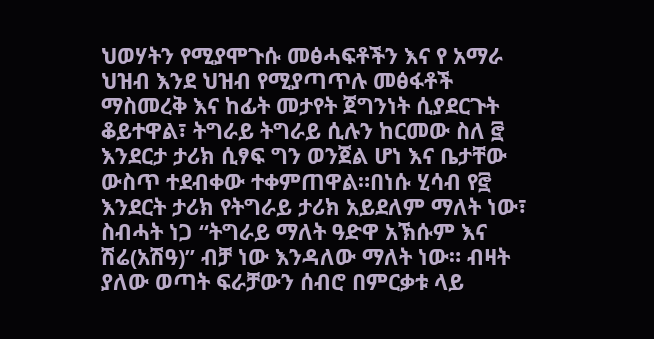ህወሃትን የሚያሞጉሱ መፅሓፍቶችን እና የ አማራ ህዝብ እንደ ህዝብ የሚያጣጥሉ መፅፋቶች ማስመረቅ እና ከፊት መታየት ጀግንነት ሲያደርጉት ቆይተዋል፣ ትግራይ ትግራይ ሲሉን ከርመው ስለ ፸ እንደርታ ታሪክ ሲፃፍ ግን ወንጀል ሆነ እና ቤታቸው ውስጥ ተደብቀው ተቀምጠዋል።በነሱ ሂሳብ የ፸ እንደርት ታሪክ የትግራይ ታሪክ አይደለም ማለት ነው፣ ስብሓት ነጋ “ትግራይ ማለት ዓድዋ አኽሱም እና ሽሬ(አሽዓ)” ብቻ ነው እንዳለው ማለት ነው። ብዛት ያለው ወጣት ፍራቻውን ሰብሮ በምርቃቱ ላይ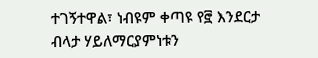ተገኝተዋል፣ ነብዩም ቀጣዩ የ፸ እንደርታ ብላታ ሃይለማርያምነቱን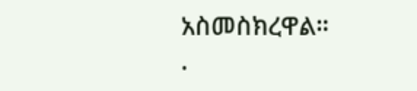አስመስክረዋል።
.